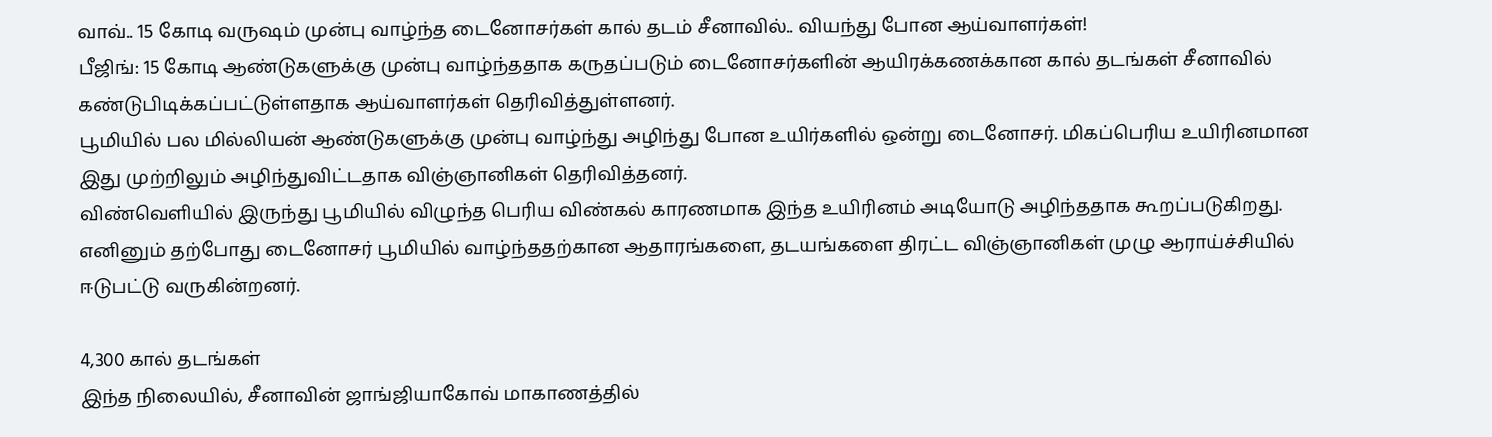வாவ்.. 15 கோடி வருஷம் முன்பு வாழ்ந்த டைனோசர்கள் கால் தடம் சீனாவில்.. வியந்து போன ஆய்வாளர்கள்!
பீஜிங்: 15 கோடி ஆண்டுகளுக்கு முன்பு வாழ்ந்ததாக கருதப்படும் டைனோசர்களின் ஆயிரக்கணக்கான கால் தடங்கள் சீனாவில் கண்டுபிடிக்கப்பட்டுள்ளதாக ஆய்வாளர்கள் தெரிவித்துள்ளனர்.
பூமியில் பல மில்லியன் ஆண்டுகளுக்கு முன்பு வாழ்ந்து அழிந்து போன உயிர்களில் ஒன்று டைனோசர். மிகப்பெரிய உயிரினமான இது முற்றிலும் அழிந்துவிட்டதாக விஞ்ஞானிகள் தெரிவித்தனர்.
விண்வெளியில் இருந்து பூமியில் விழுந்த பெரிய விண்கல் காரணமாக இந்த உயிரினம் அடியோடு அழிந்ததாக கூறப்படுகிறது. எனினும் தற்போது டைனோசர் பூமியில் வாழ்ந்ததற்கான ஆதாரங்களை, தடயங்களை திரட்ட விஞ்ஞானிகள் முழு ஆராய்ச்சியில் ஈடுபட்டு வருகின்றனர்.

4,300 கால் தடங்கள்
இந்த நிலையில், சீனாவின் ஜாங்ஜியாகோவ் மாகாணத்தில்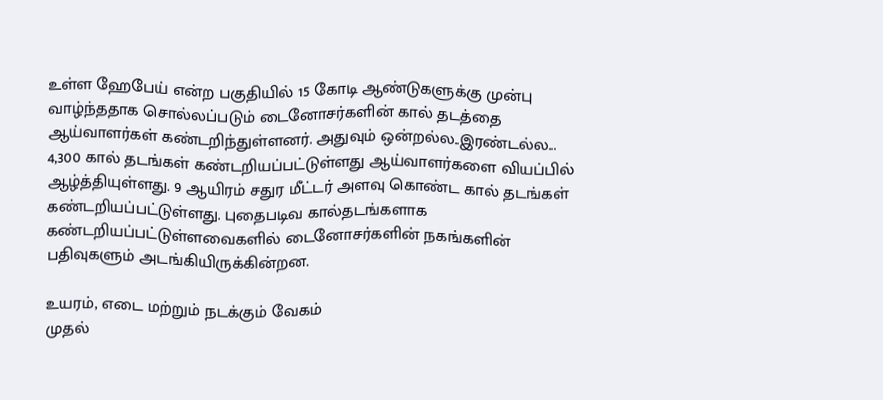உள்ள ஹேபேய் என்ற பகுதியில் 15 கோடி ஆண்டுகளுக்கு முன்பு வாழ்ந்ததாக சொல்லப்படும் டைனோசர்களின் கால் தடத்தை ஆய்வாளர்கள் கண்டறிந்துள்ளனர். அதுவும் ஒன்றல்ல..இரண்டல்ல... 4,300 கால் தடங்கள் கண்டறியப்பட்டுள்ளது ஆய்வாளர்களை வியப்பில் ஆழ்த்தியுள்ளது. 9 ஆயிரம் சதுர மீட்டர் அளவு கொண்ட கால் தடங்கள் கண்டறியப்பட்டுள்ளது. புதைபடிவ கால்தடங்களாக கண்டறியப்பட்டுள்ளவைகளில் டைனோசர்களின் நகங்களின் பதிவுகளும் அடங்கியிருக்கின்றன.

உயரம், எடை மற்றும் நடக்கும் வேகம்
முதல்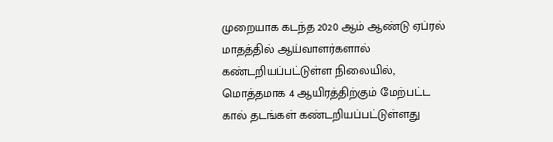முறையாக கடந்த 2020 ஆம் ஆண்டு ஏப்ரல் மாதத்தில் ஆய்வாளர்களால் கண்டறியப்பட்டுள்ள நிலையில், மொத்தமாக 4 ஆயிரத்திற்கும் மேற்பட்ட கால் தடங்கள் கண்டறியப்பட்டுள்ளது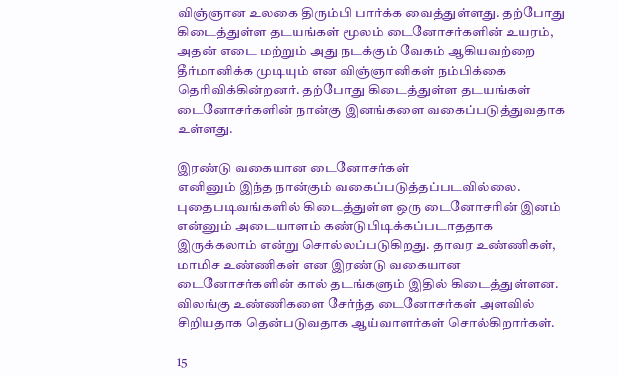விஞ்ஞான உலகை திரும்பி பார்க்க வைத்துள்ளது. தற்போது கிடைத்துள்ள தடயங்கள் மூலம் டைனோசர்களின் உயரம், அதன் எடை மற்றும் அது நடக்கும் வேகம் ஆகியவற்றை தீர்மானிக்க முடியும் என விஞ்ஞானிகள் நம்பிக்கை தெரிவிக்கின்றனர். தற்போது கிடைத்துள்ள தடயங்கள் டைனோசர்களின் நான்கு இனங்களை வகைப்படுத்துவதாக உள்ளது.

இரண்டு வகையான டைனோசர்கள்
எனினும் இந்த நான்கும் வகைப்படுத்தப்படவில்லை. புதைபடிவங்களில் கிடைத்துள்ள ஒரு டைனோசரின் இனம் என்னும் அடையாளம் கண்டுபிடிக்கப்படாததாக இருக்கலாம் என்று சொல்லப்படுகிறது. தாவர உண்ணிகள், மாமிச உண்ணிகள் என இரண்டு வகையான டைனோசர்களின் கால் தடங்களும் இதில் கிடைத்துள்ளன. விலங்கு உண்ணிகளை சேர்ந்த டைனோசர்கள் அளவில் சிறியதாக தென்படுவதாக ஆய்வாளர்கள் சொல்கிறார்கள்.

15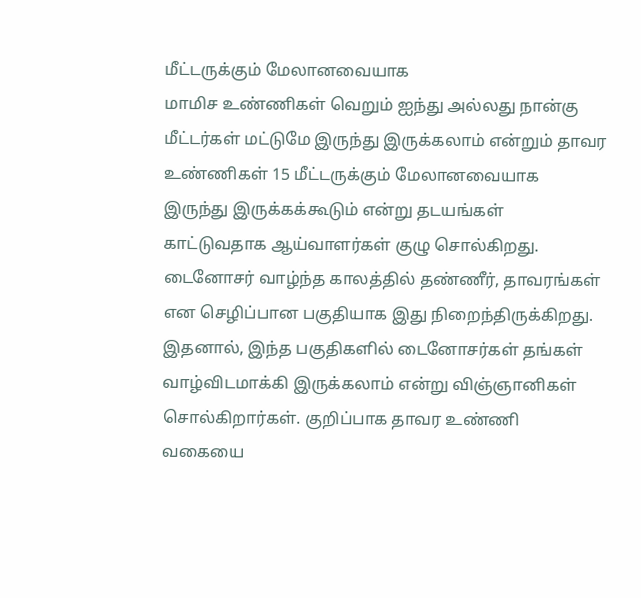மீட்டருக்கும் மேலானவையாக
மாமிச உண்ணிகள் வெறும் ஐந்து அல்லது நான்கு மீட்டர்கள் மட்டுமே இருந்து இருக்கலாம் என்றும் தாவர உண்ணிகள் 15 மீட்டருக்கும் மேலானவையாக இருந்து இருக்கக்கூடும் என்று தடயங்கள் காட்டுவதாக ஆய்வாளர்கள் குழு சொல்கிறது. டைனோசர் வாழ்ந்த காலத்தில் தண்ணீர், தாவரங்கள் என செழிப்பான பகுதியாக இது நிறைந்திருக்கிறது. இதனால், இந்த பகுதிகளில் டைனோசர்கள் தங்கள் வாழ்விடமாக்கி இருக்கலாம் என்று விஞ்ஞானிகள் சொல்கிறார்கள். குறிப்பாக தாவர உண்ணி வகையை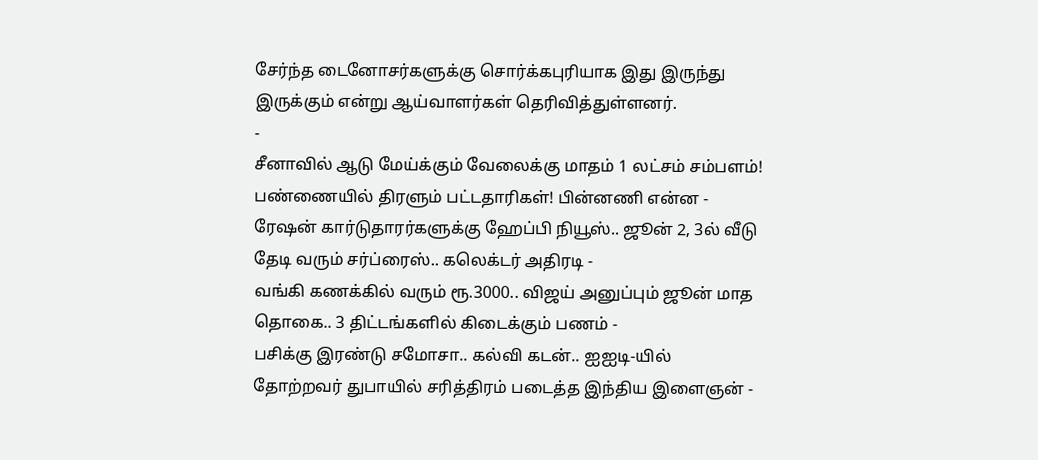சேர்ந்த டைனோசர்களுக்கு சொர்க்கபுரியாக இது இருந்து இருக்கும் என்று ஆய்வாளர்கள் தெரிவித்துள்ளனர்.
-
சீனாவில் ஆடு மேய்க்கும் வேலைக்கு மாதம் 1 லட்சம் சம்பளம்! பண்ணையில் திரளும் பட்டதாரிகள்! பின்னணி என்ன -
ரேஷன் கார்டுதாரர்களுக்கு ஹேப்பி நியூஸ்.. ஜூன் 2, 3ல் வீடு தேடி வரும் சர்ப்ரைஸ்.. கலெக்டர் அதிரடி -
வங்கி கணக்கில் வரும் ரூ.3000.. விஜய் அனுப்பும் ஜூன் மாத தொகை.. 3 திட்டங்களில் கிடைக்கும் பணம் -
பசிக்கு இரண்டு சமோசா.. கல்வி கடன்.. ஐஐடி-யில் தோற்றவர் துபாயில் சரித்திரம் படைத்த இந்திய இளைஞன் -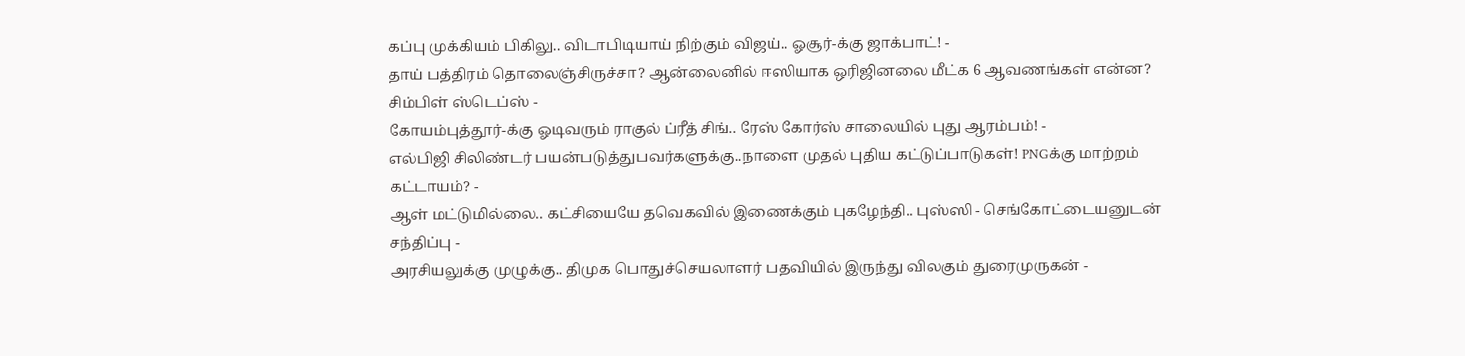கப்பு முக்கியம் பிகிலு.. விடாபிடியாய் நிற்கும் விஜய்.. ஓசூர்-க்கு ஜாக்பாட்! -
தாய் பத்திரம் தொலைஞ்சிருச்சா? ஆன்லைனில் ஈஸியாக ஒரிஜினலை மீட்க 6 ஆவணங்கள் என்ன? சிம்பிள் ஸ்டெப்ஸ் -
கோயம்புத்தூர்-க்கு ஓடிவரும் ராகுல் ப்ரீத் சிங்.. ரேஸ் கோர்ஸ் சாலையில் புது ஆரம்பம்! -
எல்பிஜி சிலிண்டர் பயன்படுத்துபவர்களுக்கு..நாளை முதல் புதிய கட்டுப்பாடுகள்! PNGக்கு மாற்றம் கட்டாயம்? -
ஆள் மட்டுமில்லை.. கட்சியையே தவெகவில் இணைக்கும் புகழேந்தி.. புஸ்ஸி - செங்கோட்டையனுடன் சந்திப்பு -
அரசியலுக்கு முழுக்கு.. திமுக பொதுச்செயலாளர் பதவியில் இருந்து விலகும் துரைமுருகன் -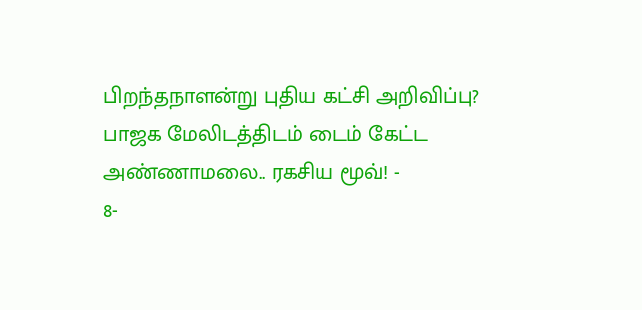பிறந்தநாளன்று புதிய கட்சி அறிவிப்பு? பாஜக மேலிடத்திடம் டைம் கேட்ட அண்ணாமலை.. ரகசிய மூவ்! -
8-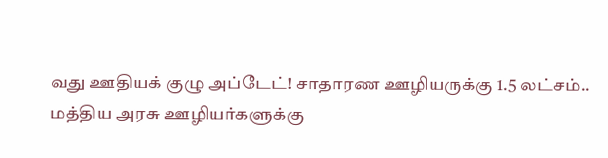வது ஊதியக் குழு அப்டேட்! சாதாரண ஊழியருக்கு 1.5 லட்சம்.. மத்திய அரசு ஊழியர்களுக்கு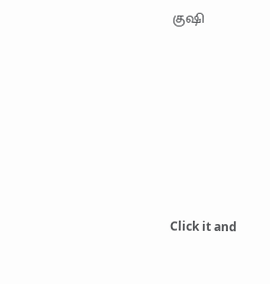குஷி












Click it and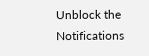Unblock the Notifications